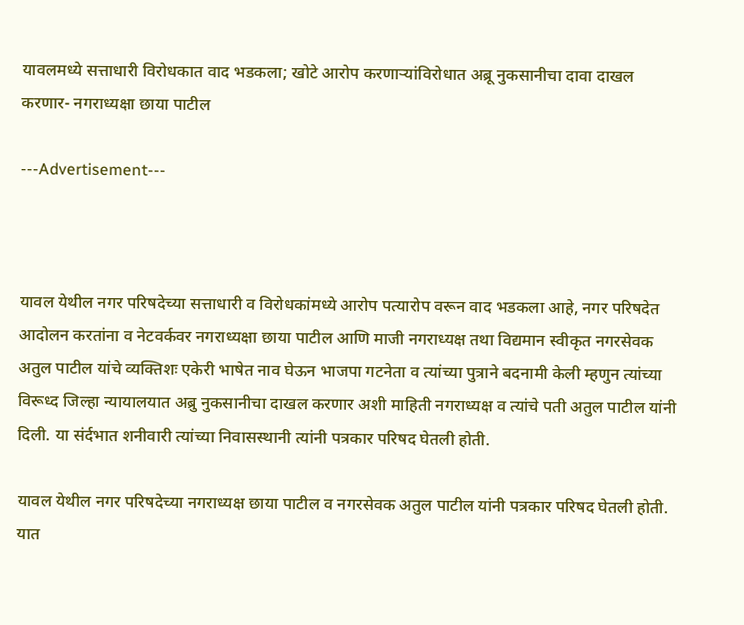यावलमध्ये सत्ताधारी विरोधकात वाद भडकला; खोटे आरोप करणाऱ्यांविरोधात अब्रू नुकसानीचा दावा दाखल करणार- नगराध्यक्षा छाया पाटील

---Advertisement---



यावल येथील नगर परिषदेच्या सत्ताधारी व विरोधकांमध्ये आरोप पत्यारोप वरून वाद भडकला आहे, नगर परिषदेत आदोलन करतांना व नेटवर्कवर नगराध्यक्षा छाया पाटील आणि माजी नगराध्यक्ष तथा विद्यमान स्वीकृत नगरसेवक अतुल पाटील यांचे व्यक्तिशः एकेरी भाषेत नाव घेऊन भाजपा गटनेता व त्यांच्या पुत्राने बदनामी केली म्हणुन त्यांच्या विरूध्द जिल्हा न्यायालयात अब्रु नुकसानीचा दाखल करणार अशी माहिती नगराध्यक्ष व त्यांचे पती अतुल पाटील यांनी दिली. या संर्दभात शनीवारी त्यांच्या निवासस्थानी त्यांनी पत्रकार परिषद घेतली होती.

यावल येथील नगर परिषदेच्या नगराध्यक्ष छाया पाटील व नगरसेवक अतुल पाटील यांनी पत्रकार परिषद घेतली होती. यात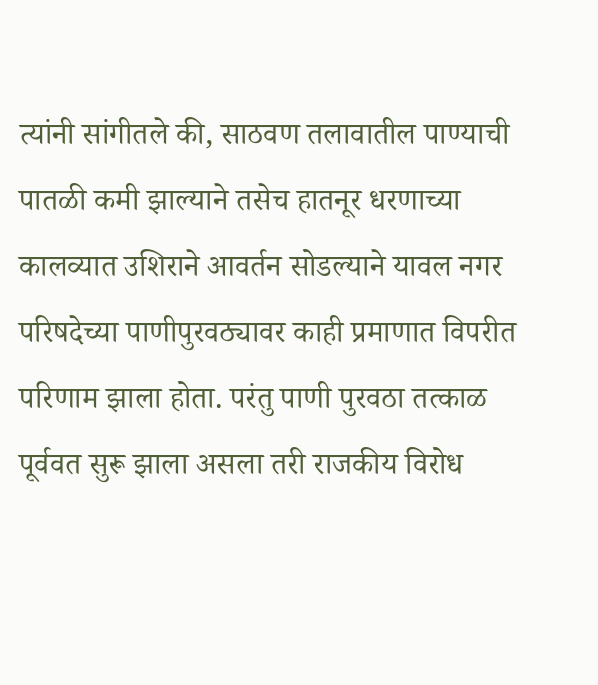त्यांनी सांगीतले की, साठवण तलावातील पाण्याची पातळी कमी झाल्याने तसेच हातनूर धरणाच्या कालव्यात उशिराने आवर्तन सोडल्याने यावल नगर परिषदेच्या पाणीपुरवठ्यावर काही प्रमाणात विपरीत परिणाम झाला होता. परंतु पाणी पुरवठा तत्काळ पूर्ववत सुरू झाला असला तरी राजकीय विरोध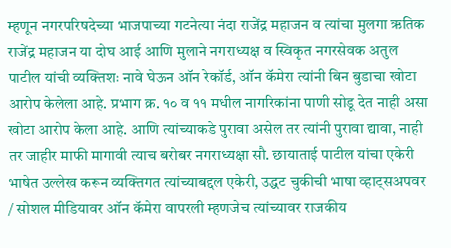म्हणून नगरपरिषदेच्या भाजपाच्या गटनेत्या नंदा राजेंद्र महाजन व त्यांचा मुलगा ऋतिक राजेंद्र महाजन या दोघ आई आणि मुलाने नगराध्यक्ष व स्विकृत नगरसेवक अतुल पाटील यांची व्यक्तिशः नावे घेऊन ऑन रेकॉर्ड, ऑन कॅमेरा त्यांनी बिन बुडाचा खोटा आरोप केलेला आहे. प्रभाग क्र. १० व ११ मधील नागरिकांना पाणी सोडू देत नाही असा खोटा आरोप केला आहे. आणि त्यांच्याकडे पुरावा असेल तर त्यांनी पुरावा द्यावा, नाही तर जाहीर माफी मागावी त्याच बरोबर नगराध्यक्षा सौ. छायाताई पाटील यांचा एकेरी भाषेत उल्लेख करून व्यक्तिगत त्यांच्याबद्दल एकेरी, उद्धट चुकीची भाषा व्हाट्सअपवर / सोशल मीडियावर ऑन कॅमेरा वापरली म्हणजेच त्यांच्यावर राजकीय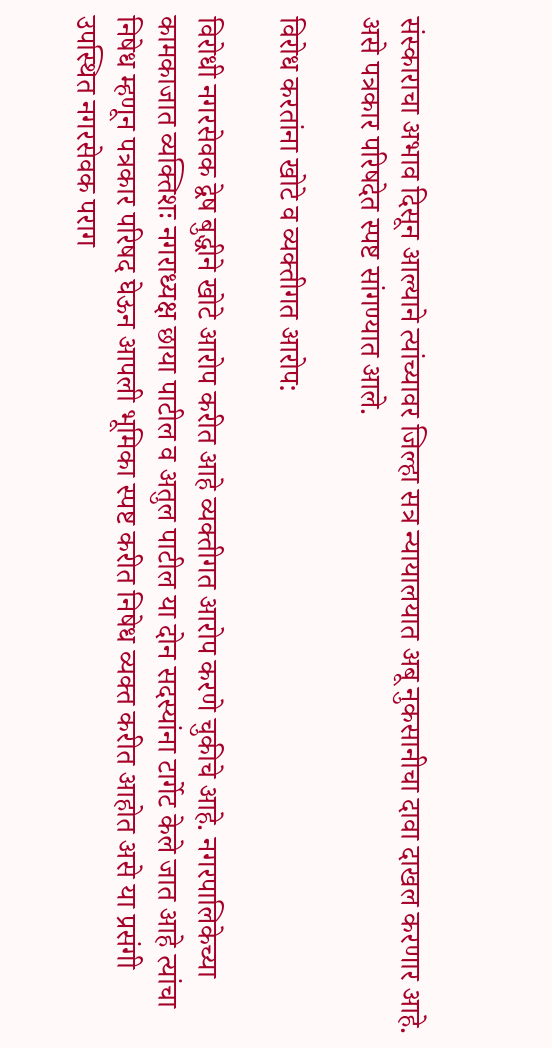संस्काराचा अभाव दिसून आल्याने त्यांच्यावर जिल्हा सत्र न्यायालयात अबू नुकसानीचा दावा दाखल करणार आहे. असे पत्रकार परिषदेत स्पष्ट सांगण्यात आले.

विरोध करतांना खोटे व व्यक्तीगत आरोप:

विरोधी नगरसेवक द्वेष बुद्धीने खोटे आरोप करीत आहे व्यक्तीगत आरोप करणे चुकीचे आहे. नगरपालिकेच्या कामकाजात व्यक्तिशः नगराध्यक्ष छाया पाटील व अतुल पाटील या दोन सदस्यांना टार्गेट केले जात आहे त्यांचा निषेध म्हणून पत्रकार परिषद घेऊन आपली भूमिका स्पष्ट करीत निषेध व्यक्त करीत आहोत असे या प्रसंगी उपस्थित नगरसेवक पराग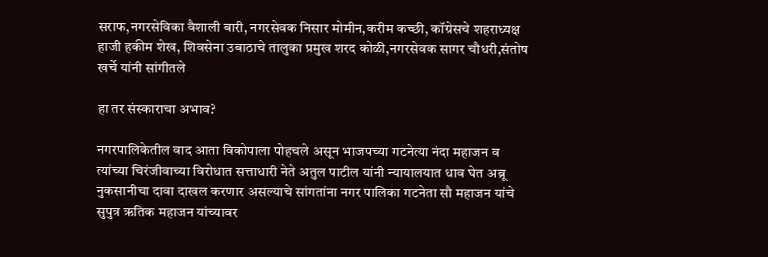सराफ,नगरसेविका वैशाली बारी, नगरसेवक निसार मोमीन,करीम कच्छी, कॉग्रेसचे शहराध्यक्ष हाजी हकीम शेख, शिवसेना उबाठाचे तालुका प्रमुख शरद कोळी,नगरसेवक सागर चौधरी,संतोष खर्चे यांनी सांगीतले

हा तर संस्काराचा अभाव?

नगरपालिकेतील वाद आता विकोपाला पोहचले असून भाजपच्या गटनेत्या नंदा महाजन व त्यांच्या चिरंजीवाच्या विरोधात सत्ताधारी नेते अतुल पाटील यांनी न्यायालयात धाव घेत अब्रू नुकसानीचा दावा दाखल करणार असल्याचे सांगतांना नगर पालिका गटनेता सौ महाजन यांचे सुपुत्र ऋतिक महाजन यांच्यावर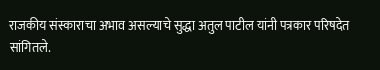राजकीय संस्काराचा अभाव असल्याचे सुद्धा अतुल पाटील यांनी पत्रकार परिषदेत सांगितले.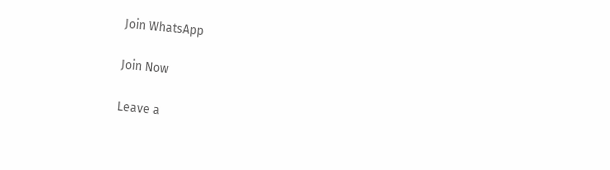Join WhatsApp

Join Now

Leave a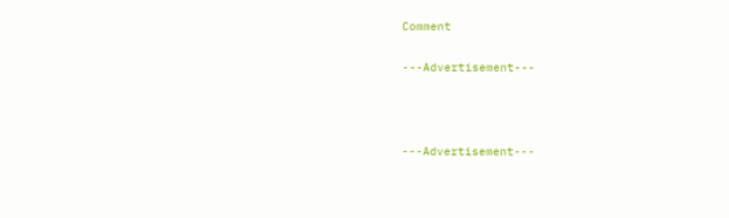Comment

---Advertisement---



---Advertisement---